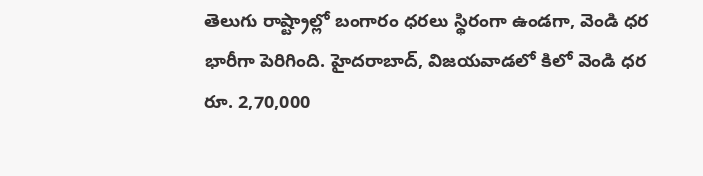తెలుగు రాష్ట్రాల్లో బంగారం ధరలు స్థిరంగా ఉండగా, వెండి ధర భారీగా పెరిగింది. హైదరాబాద్, విజయవాడలో కిలో వెండి ధర రూ. 2,70,000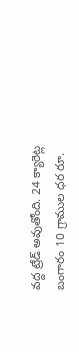వద్ద ట్రేడ్ అవుతోంది. 24 క్యారెట్ల బంగారం 10 గ్రాముల ధర రూ.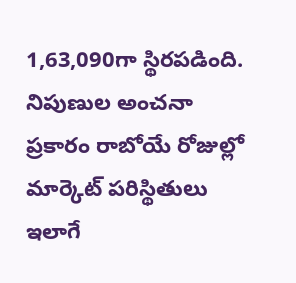1,63,090గా స్థిరపడింది. నిపుణుల అంచనా ప్రకారం రాబోయే రోజుల్లో మార్కెట్ పరిస్థితులు ఇలాగే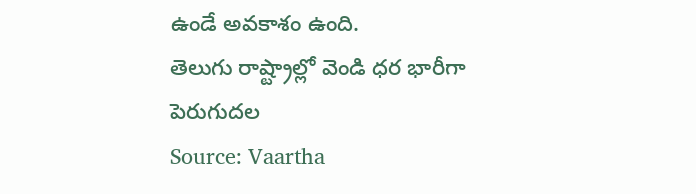ఉండే అవకాశం ఉంది.
తెలుగు రాష్ట్రాల్లో వెండి ధర భారీగా పెరుగుదల
Source: Vaartha